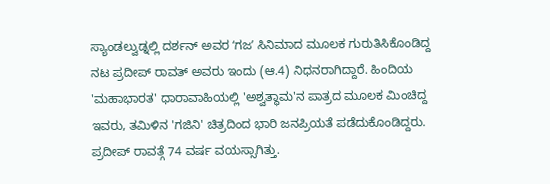ಸ್ಯಾಂಡಲ್ವುಡ್ನಲ್ಲಿ ದರ್ಶನ್ ಅವರ ʻಗಜʼ ಸಿನಿಮಾದ ಮೂಲಕ ಗುರುತಿಸಿಕೊಂಡಿದ್ದ ನಟ ಪ್ರದೀಪ್ ರಾವತ್ ಅವರು ಇಂದು (ಆ.4) ನಿಧನರಾಗಿದ್ದಾರೆ. ಹಿಂದಿಯ 'ಮಹಾಭಾರತ' ಧಾರಾವಾಹಿಯಲ್ಲಿ 'ಅಶ್ವತ್ಥಾಮ'ನ ಪಾತ್ರದ ಮೂಲಕ ಮಿಂಚಿದ್ದ ಇವರು, ತಮಿಳಿನ 'ಗಜಿನಿ' ಚಿತ್ರದಿಂದ ಭಾರಿ ಜನಪ್ರಿಯತೆ ಪಡೆದುಕೊಂಡಿದ್ದರು. ಪ್ರದೀಪ್ ರಾವತ್ಗೆ 74 ವರ್ಷ ವಯಸ್ಸಾಗಿತ್ತು.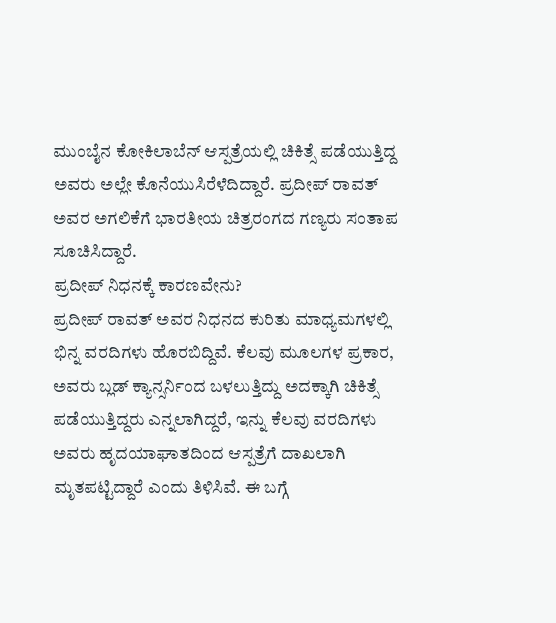ಮುಂಬೈನ ಕೋಕಿಲಾಬೆನ್ ಆಸ್ಪತ್ರೆಯಲ್ಲಿ ಚಿಕಿತ್ಸೆ ಪಡೆಯುತ್ತಿದ್ದ ಅವರು ಅಲ್ಲೇ ಕೊನೆಯುಸಿರೆಳೆದಿದ್ದಾರೆ. ಪ್ರದೀಪ್ ರಾವತ್ ಅವರ ಅಗಲಿಕೆಗೆ ಭಾರತೀಯ ಚಿತ್ರರಂಗದ ಗಣ್ಯರು ಸಂತಾಪ ಸೂಚಿಸಿದ್ದಾರೆ.
ಪ್ರದೀಪ್ ನಿಧನಕ್ಕೆ ಕಾರಣವೇನು?
ಪ್ರದೀಪ್ ರಾವತ್ ಅವರ ನಿಧನದ ಕುರಿತು ಮಾಧ್ಯಮಗಳಲ್ಲಿ ಭಿನ್ನ ವರದಿಗಳು ಹೊರಬಿದ್ದಿವೆ. ಕೆಲವು ಮೂಲಗಳ ಪ್ರಕಾರ, ಅವರು ಬ್ಲಡ್ ಕ್ಯಾನ್ಸರ್ನಿಂದ ಬಳಲುತ್ತಿದ್ದು ಅದಕ್ಕಾಗಿ ಚಿಕಿತ್ಸೆ ಪಡೆಯುತ್ತಿದ್ದರು ಎನ್ನಲಾಗಿದ್ದರೆ, ಇನ್ನು ಕೆಲವು ವರದಿಗಳು ಅವರು ಹೃದಯಾಘಾತದಿಂದ ಆಸ್ಪತ್ರೆಗೆ ದಾಖಲಾಗಿ ಮೃತಪಟ್ಟಿದ್ದಾರೆ ಎಂದು ತಿಳಿಸಿವೆ. ಈ ಬಗ್ಗೆ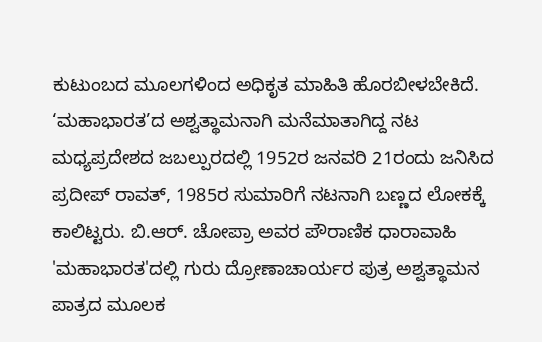ಕುಟುಂಬದ ಮೂಲಗಳಿಂದ ಅಧಿಕೃತ ಮಾಹಿತಿ ಹೊರಬೀಳಬೇಕಿದೆ.
‘ಮಹಾಭಾರತ’ದ ಅಶ್ವತ್ಥಾಮನಾಗಿ ಮನೆಮಾತಾಗಿದ್ದ ನಟ
ಮಧ್ಯಪ್ರದೇಶದ ಜಬಲ್ಪುರದಲ್ಲಿ 1952ರ ಜನವರಿ 21ರಂದು ಜನಿಸಿದ ಪ್ರದೀಪ್ ರಾವತ್, 1985ರ ಸುಮಾರಿಗೆ ನಟನಾಗಿ ಬಣ್ಣದ ಲೋಕಕ್ಕೆ ಕಾಲಿಟ್ಟರು. ಬಿ.ಆರ್. ಚೋಪ್ರಾ ಅವರ ಪೌರಾಣಿಕ ಧಾರಾವಾಹಿ 'ಮಹಾಭಾರತ'ದಲ್ಲಿ ಗುರು ದ್ರೋಣಾಚಾರ್ಯರ ಪುತ್ರ ಅಶ್ವತ್ಥಾಮನ ಪಾತ್ರದ ಮೂಲಕ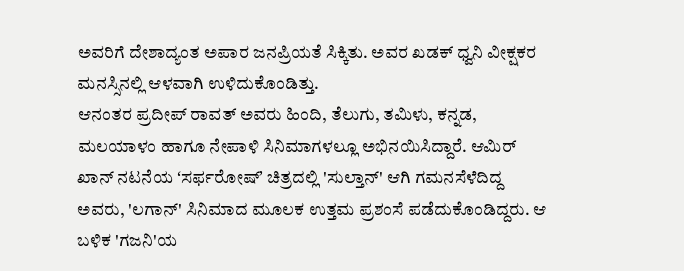ಅವರಿಗೆ ದೇಶಾದ್ಯಂತ ಅಪಾರ ಜನಪ್ರಿಯತೆ ಸಿಕ್ಕಿತು. ಅವರ ಖಡಕ್ ಧ್ವನಿ ವೀಕ್ಷಕರ ಮನಸ್ಸಿನಲ್ಲಿ ಆಳವಾಗಿ ಉಳಿದುಕೊಂಡಿತ್ತು.
ಆನಂತರ ಪ್ರದೀಪ್ ರಾವತ್ ಅವರು ಹಿಂದಿ, ತೆಲುಗು, ತಮಿಳು, ಕನ್ನಡ, ಮಲಯಾಳಂ ಹಾಗೂ ನೇಪಾಳಿ ಸಿನಿಮಾಗಳಲ್ಲೂ ಅಭಿನಯಿಸಿದ್ದಾರೆ. ಆಮಿರ್ ಖಾನ್ ನಟನೆಯ ʻಸರ್ಫರೋಷ್ʼ ಚಿತ್ರದಲ್ಲಿ 'ಸುಲ್ತಾನ್' ಆಗಿ ಗಮನಸೆಳೆದಿದ್ದ ಅವರು, 'ಲಗಾನ್' ಸಿನಿಮಾದ ಮೂಲಕ ಉತ್ತಮ ಪ್ರಶಂಸೆ ಪಡೆದುಕೊಂಡಿದ್ದರು. ಆ ಬಳಿಕ 'ಗಜನಿ'ಯ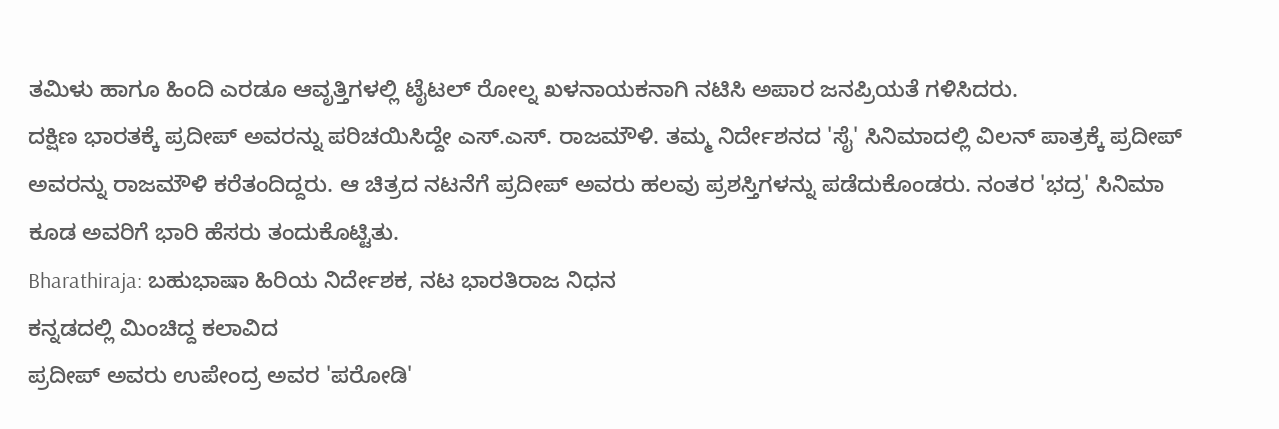ತಮಿಳು ಹಾಗೂ ಹಿಂದಿ ಎರಡೂ ಆವೃತ್ತಿಗಳಲ್ಲಿ ಟೈಟಲ್ ರೋಲ್ನ ಖಳನಾಯಕನಾಗಿ ನಟಿಸಿ ಅಪಾರ ಜನಪ್ರಿಯತೆ ಗಳಿಸಿದರು.
ದಕ್ಷಿಣ ಭಾರತಕ್ಕೆ ಪ್ರದೀಪ್ ಅವರನ್ನು ಪರಿಚಯಿಸಿದ್ದೇ ಎಸ್.ಎಸ್. ರಾಜಮೌಳಿ. ತಮ್ಮ ನಿರ್ದೇಶನದ 'ಸೈ' ಸಿನಿಮಾದಲ್ಲಿ ವಿಲನ್ ಪಾತ್ರಕ್ಕೆ ಪ್ರದೀಪ್ ಅವರನ್ನು ರಾಜಮೌಳಿ ಕರೆತಂದಿದ್ದರು. ಆ ಚಿತ್ರದ ನಟನೆಗೆ ಪ್ರದೀಪ್ ಅವರು ಹಲವು ಪ್ರಶಸ್ತಿಗಳನ್ನು ಪಡೆದುಕೊಂಡರು. ನಂತರ 'ಭದ್ರ' ಸಿನಿಮಾ ಕೂಡ ಅವರಿಗೆ ಭಾರಿ ಹೆಸರು ತಂದುಕೊಟ್ಟಿತು.
Bharathiraja: ಬಹುಭಾಷಾ ಹಿರಿಯ ನಿರ್ದೇಶಕ, ನಟ ಭಾರತಿರಾಜ ನಿಧನ
ಕನ್ನಡದಲ್ಲಿ ಮಿಂಚಿದ್ದ ಕಲಾವಿದ
ಪ್ರದೀಪ್ ಅವರು ಉಪೇಂದ್ರ ಅವರ 'ಪರೋಡಿ'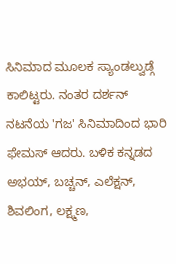ಸಿನಿಮಾದ ಮೂಲಕ ಸ್ಯಾಂಡಲ್ವುಡ್ಗೆ ಕಾಲಿಟ್ಟರು. ನಂತರ ದರ್ಶನ್ ನಟನೆಯ 'ಗಜ' ಸಿನಿಮಾದಿಂದ ಭಾರಿ ಫೇಮಸ್ ಆದರು. ಬಳಿಕ ಕನ್ನಡದ ಅಭಯ್, ಬಚ್ಚನ್, ಎಲೆಕ್ಷನ್, ಶಿವಲಿಂಗ, ಲಕ್ಷ್ಮಣ,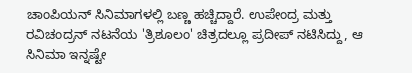ಚಾಂಪಿಯನ್ ಸಿನಿಮಾಗಳಲ್ಲಿ ಬಣ್ಣ ಹಚ್ಚಿದ್ದಾರೆ. ಉಪೇಂದ್ರ ಮತ್ತು ರವಿಚಂದ್ರನ್ ನಟನೆಯ 'ತ್ರಿಶೂಲಂ' ಚಿತ್ರದಲ್ಲೂ ಪ್ರದೀಪ್ ನಟಿಸಿದ್ದು, ಆ ಸಿನಿಮಾ ಇನ್ನಷ್ಟೇ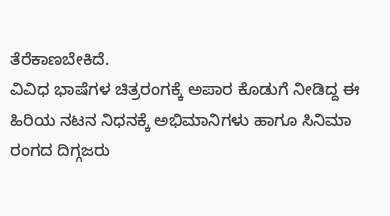ತೆರೆಕಾಣಬೇಕಿದೆ.
ವಿವಿಧ ಭಾಷೆಗಳ ಚಿತ್ರರಂಗಕ್ಕೆ ಅಪಾರ ಕೊಡುಗೆ ನೀಡಿದ್ದ ಈ ಹಿರಿಯ ನಟನ ನಿಧನಕ್ಕೆ ಅಭಿಮಾನಿಗಳು ಹಾಗೂ ಸಿನಿಮಾ ರಂಗದ ದಿಗ್ಗಜರು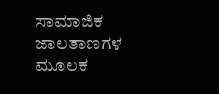ಸಾಮಾಜಿಕ ಜಾಲತಾಣಗಳ ಮೂಲಕ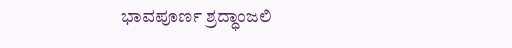ಭಾವಪೂರ್ಣ ಶ್ರದ್ಧಾಂಜಲಿ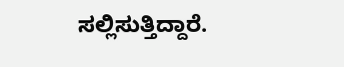ಸಲ್ಲಿಸುತ್ತಿದ್ದಾರೆ.